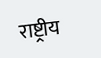राष्ट्रीय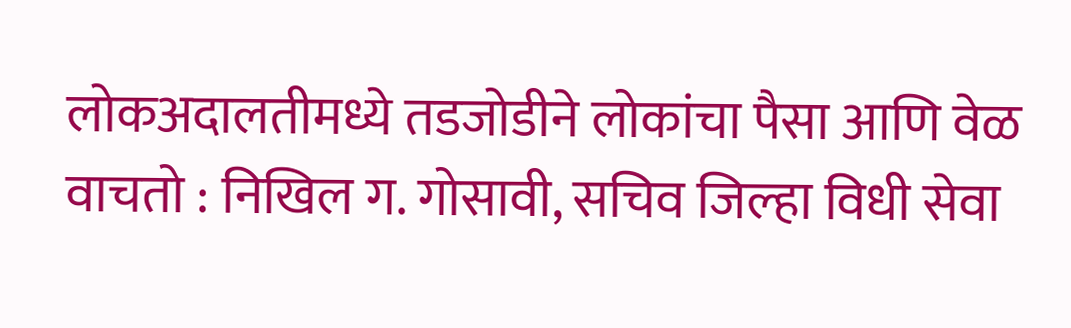लोकअदालतीमध्ये तडजोडीने लोकांचा पैसा आणि वेळ वाचतो : निखिल ग. गोसावी, सचिव जिल्हा विधी सेवा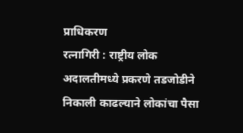प्राधिकरण
रत्नागिरी : राष्ट्रीय लोक अदालतीमध्ये प्रकरणे तडजोडीने निकाली काढल्याने लोकांचा पैसा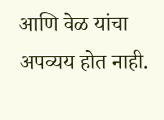आणि वेळ यांचा अपव्यय होत नाही.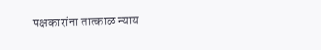पक्षकारांना तात्काळ न्याय